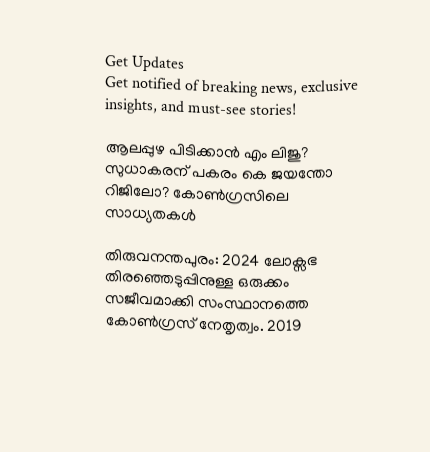Get Updates
Get notified of breaking news, exclusive insights, and must-see stories!

ആലപ്പുഴ പിടിക്കാന്‍ എം ലിജു? സുധാകരന് പകരം കെ ജയന്തോ റിജിലോ? കോണ്‍ഗ്രസിലെ സാധ്യതകള്‍

തിരുവനന്തപുരം: 2024 ലോക്സഭ തിരഞ്ഞെടുപ്പിനുള്ള ഒരുക്കം സജീവമാക്കി സംസ്ഥാനത്തെ കോണ്‍ഗ്രസ് നേതൃത്വം. 2019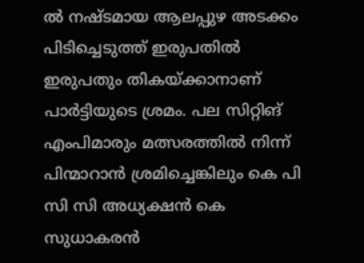ല്‍ നഷ്ടമായ ആലപ്പുഴ അടക്കം പിടിച്ചെടുത്ത് ഇരുപതില്‍ ഇരുപതും തികയ്ക്കാനാണ് പാർട്ടിയുടെ ശ്രമം. പല സിറ്റിങ് എംപിമാരും മത്സരത്തില്‍ നിന്ന് പിന്മാറാന്‍ ശ്രമിച്ചെങ്കിലും കെ പി സി സി അധ്യക്ഷന്‍ കെ സുധാകരന്‍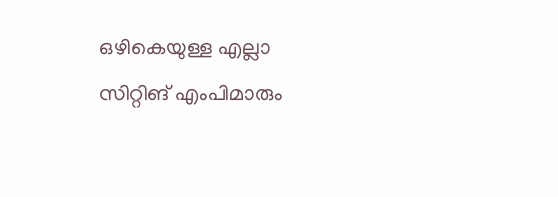ഒഴികെയുള്ള എല്ലാ സിറ്റിങ് എംപിമാരും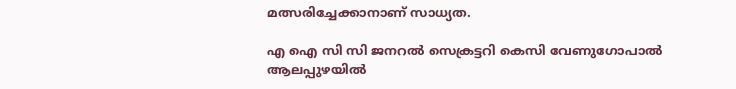മത്സരിച്ചേക്കാനാണ് സാധ്യത.

എ ഐ സി സി ജനറല്‍ സെക്രട്ടറി കെസി വേണുഗോപാല്‍ ആലപ്പുഴയില്‍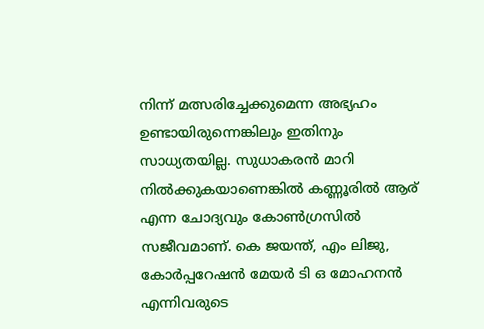നിന്ന് മത്സരിച്ചേക്കുമെന്ന അഭ്യഹം ഉണ്ടായിരുന്നെങ്കിലും ഇതിനും സാധ്യതയില്ല. സുധാകരന്‍ മാറി നില്‍ക്കുകയാണെങ്കില്‍ കണ്ണൂരില്‍ ആര് എന്ന ചോദ്യവും കോണ്‍ഗ്രസില്‍ സജീവമാണ്. കെ ജയന്ത്, എം ലിജു, കോർപ്പറേഷൻ മേയർ ടി ഒ മോഹനൻ എന്നിവരുടെ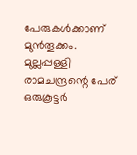പേരുകള്‍ക്കാണ് മുന്‍തൂക്കം. മുല്ലപ്പള്ളി രാമചന്ദ്രന്റെ പേര് ഒരുകൂട്ടർ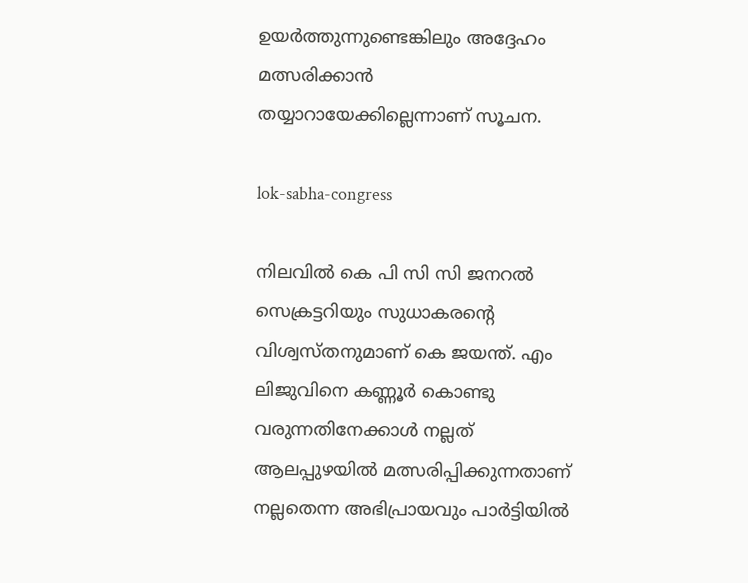ഉയർത്തുന്നുണ്ടെങ്കിലും അദ്ദേഹം മത്സരിക്കാന്‍ തയ്യാറായേക്കില്ലെന്നാണ് സൂചന.

lok-sabha-congress

നിലവിൽ കെ പി സി സി ജനറൽ സെക്രട്ടറിയും സുധാകരന്റെ വിശ്വസ്തനുമാണ് കെ ജയന്ത്. എം ലിജുവിനെ കണ്ണൂർ കൊണ്ടു വരുന്നതിനേക്കാള്‍ നല്ലത് ആലപ്പുഴയില്‍ മത്സരിപ്പിക്കുന്നതാണ് നല്ലതെന്ന അഭിപ്രായവും പാർട്ടിയില്‍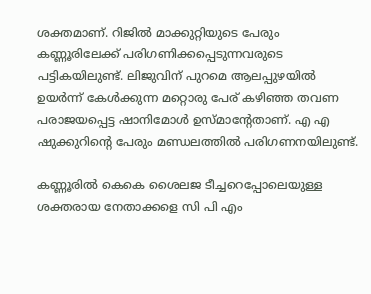ശക്തമാണ്. റിജില്‍ മാക്കുറ്റിയുടെ പേരും കണ്ണൂരിലേക്ക് പരിഗണിക്കപ്പെടുന്നവരുടെ പട്ടികയിലുണ്ട്. ലിജുവിന് പുറമെ ആലപ്പുഴയില്‍ ഉയർന്ന് കേള്‍ക്കുന്ന മറ്റൊരു പേര് കഴിഞ്ഞ തവണ പരാജയപ്പെട്ട ഷാനിമോള്‍ ഉസ്മാന്റേതാണ്. എ എ ഷുക്കുറിന്റെ പേരും മണ്ഡലത്തില്‍ പരിഗണനയിലുണ്ട്.

കണ്ണൂരില്‍ കെകെ ശൈലജ ടീച്ചറെപ്പോലെയുള്ള ശക്തരായ നേതാക്കളെ സി പി എം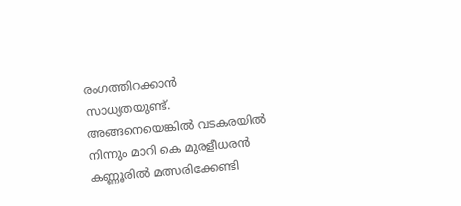രംഗത്തിറക്കാന്‍ സാധ്യതയുണ്ട്. അങ്ങനെയെങ്കില്‍ വടകരയില്‍ നിന്നും മാറി കെ മുരളീധരന്‍ കണ്ണൂരില്‍ മത്സരിക്കേണ്ടി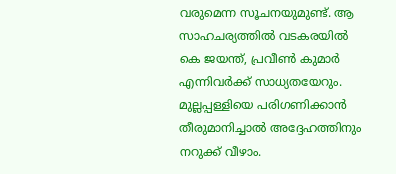വരുമെന്ന സൂചനയുമുണ്ട്. ആ സാഹചര്യത്തില്‍ വടകരയില്‍ കെ ജയന്ത്, പ്രവീണ്‍ കുമാർ എന്നിവർക്ക് സാധ്യതയേറും. മുല്ലപ്പള്ളിയെ പരിഗണിക്കാന്‍ തീരുമാനിച്ചാല്‍ അദ്ദേഹത്തിനും നറുക്ക് വീഴാം.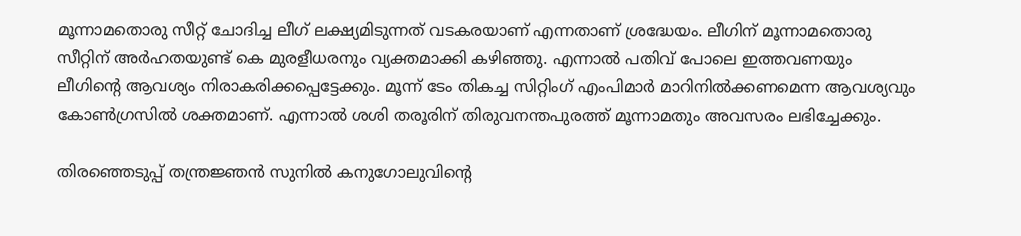മൂന്നാമതൊരു സീറ്റ് ചോദിച്ച ലീഗ് ലക്ഷ്യമിടുന്നത് വടകരയാണ് എന്നതാണ് ശ്രദ്ധേയം. ലീഗിന് മൂന്നാമതൊരു സീറ്റിന് അർഹതയുണ്ട് കെ മുരളീധരനും വ്യക്തമാക്കി കഴിഞ്ഞു. എന്നാല്‍ പതിവ് പോലെ ഇത്തവണയും ലീഗിന്റെ ആവശ്യം നിരാകരിക്കപ്പെട്ടേക്കും. മൂന്ന് ടേം തികച്ച സിറ്റിംഗ് എംപിമാർ മാറിനിൽക്കണമെന്ന ആവശ്യവും കോണ്‍ഗ്രസില്‍ ശക്തമാണ്. എന്നാല്‍ ശശി തരൂരിന് തിരുവനന്തപുരത്ത് മൂന്നാമതും അവസരം ലഭിച്ചേക്കും.

തിരഞ്ഞെടുപ്പ് തന്ത്രജ്ഞൻ സുനിൽ കനുഗോലുവിന്റെ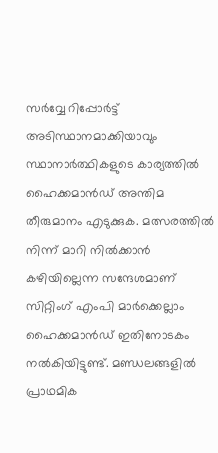സർവ്വേ റിപ്പോർട്ട് അടിസ്ഥാനമാക്കിയാവും സ്ഥാനാർത്ഥികളുടെ കാര്യത്തില്‍ ഹൈക്കമാന്‍ഡ് അന്തിമ തീരുമാനം എടുക്കുക. മത്സരത്തിൽ നിന്ന് മാറി നിൽക്കാൻ കഴിയില്ലെന്ന സന്ദേശമാണ് സിറ്റിംഗ് എംപി മാർക്കെല്ലാം ഹൈക്കമാന്‍ഡ് ഇതിനോടകം നല്‍കിയിട്ടുണ്ട്. മണ്ഡലങ്ങളില്‍ പ്രാഥമിക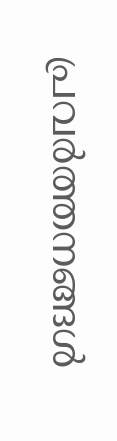പ്രവർത്തനങ്ങള്‍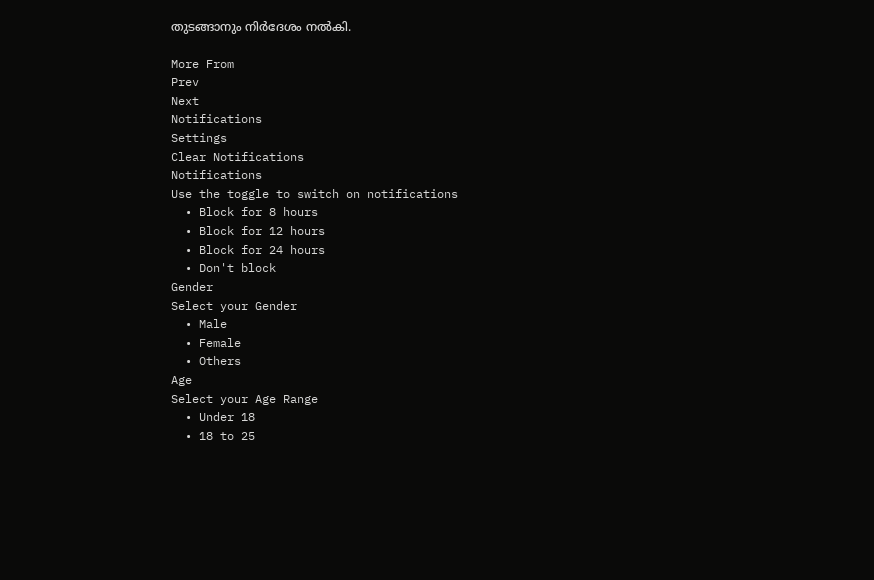തുടങ്ങാനും നിർദേശം നല്‍കി.

More From
Prev
Next
Notifications
Settings
Clear Notifications
Notifications
Use the toggle to switch on notifications
  • Block for 8 hours
  • Block for 12 hours
  • Block for 24 hours
  • Don't block
Gender
Select your Gender
  • Male
  • Female
  • Others
Age
Select your Age Range
  • Under 18
  • 18 to 25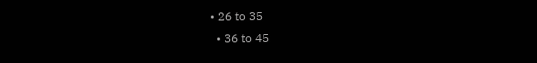• 26 to 35
  • 36 to 45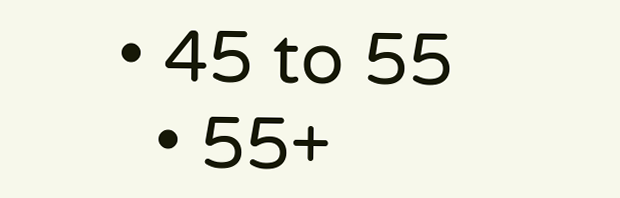• 45 to 55
  • 55+